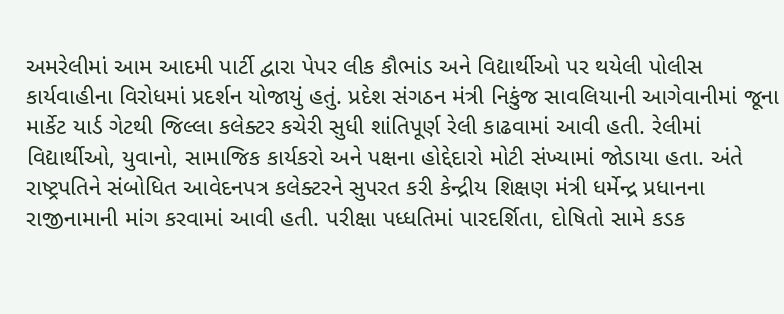અમરેલીમાં આમ આદમી પાર્ટી દ્વારા પેપર લીક કૌભાંડ અને વિદ્યાર્થીઓ પર થયેલી પોલીસ કાર્યવાહીના વિરોધમાં પ્રદર્શન યોજાયું હતું. પ્રદેશ સંગઠન મંત્રી નિકુંજ સાવલિયાની આગેવાનીમાં જૂના માર્કેટ યાર્ડ ગેટથી જિલ્લા કલેક્ટર કચેરી સુધી શાંતિપૂર્ણ રેલી કાઢવામાં આવી હતી. રેલીમાં વિદ્યાર્થીઓ, યુવાનો, સામાજિક કાર્યકરો અને પક્ષના હોદ્દેદારો મોટી સંખ્યામાં જોડાયા હતા. અંતે રાષ્ટ્રપતિને સંબોધિત આવેદનપત્ર કલેક્ટરને સુપરત કરી કેન્દ્રીય શિક્ષણ મંત્રી ધર્મેન્દ્ર પ્રધાનના રાજીનામાની માંગ કરવામાં આવી હતી. પરીક્ષા પધ્ધતિમાં પારદર્શિતા, દોષિતો સામે કડક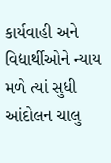કાર્યવાહી અને વિદ્યાર્થીઓને ન્યાય મળે ત્યાં સુધી આંદોલન ચાલુ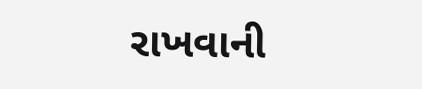રાખવાની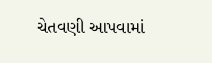ચેતવણી આપવામાં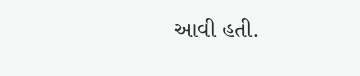આવી હતી.